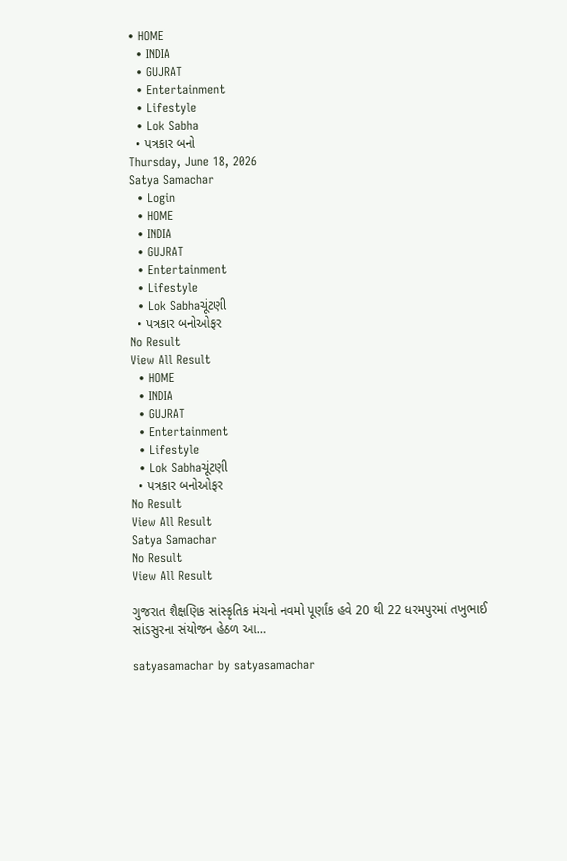• HOME
  • INDIA
  • GUJRAT
  • Entertainment
  • Lifestyle
  • Lok Sabha
  • પત્રકાર બનો
Thursday, June 18, 2026
Satya Samachar
  • Login
  • HOME
  • INDIA
  • GUJRAT
  • Entertainment
  • Lifestyle
  • Lok Sabhaચૂંટણી
  • પત્રકાર બનોઓફર
No Result
View All Result
  • HOME
  • INDIA
  • GUJRAT
  • Entertainment
  • Lifestyle
  • Lok Sabhaચૂંટણી
  • પત્રકાર બનોઓફર
No Result
View All Result
Satya Samachar
No Result
View All Result

ગુજરાત શૈક્ષણિક સાંસ્કૃતિક મંચનો નવમો પૂર્ણાંક હવે 20 થી 22 ધરમપુરમાં તખુભાઈ સાંડસુરના સંયોજન હેઠળ આ…

satyasamachar by satyasamachar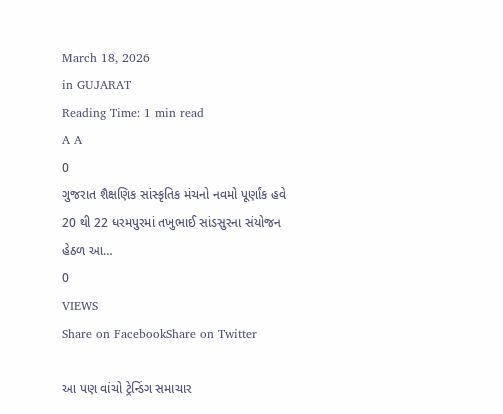March 18, 2026
in GUJARAT
Reading Time: 1 min read
A A
0
ગુજરાત શૈક્ષણિક સાંસ્કૃતિક મંચનો નવમો પૂર્ણાંક હવે 20 થી 22 ધરમપુરમાં તખુભાઈ સાંડસુરના સંયોજન હેઠળ આ…
0
VIEWS
Share on FacebookShare on Twitter

આ પણ વાંચો ટ્રેન્ડિંગ સમાચાર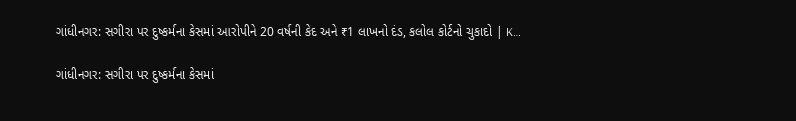ગાંધીનગર: સગીરા પર દુષ્કર્મના કેસમાં આરોપીને 20 વર્ષની કેદ અને ₹1 લાખનો દંડ, કલોલ કોર્ટનો ચુકાદો | K…

ગાંધીનગર: સગીરા પર દુષ્કર્મના કેસમાં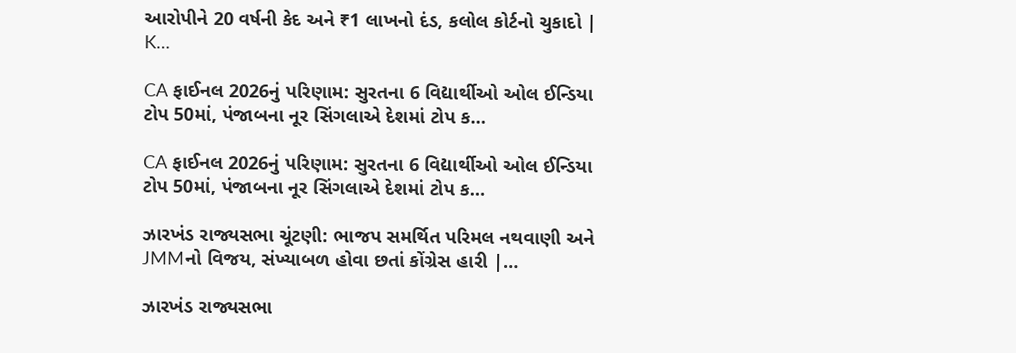આરોપીને 20 વર્ષની કેદ અને ₹1 લાખનો દંડ, કલોલ કોર્ટનો ચુકાદો | K…

CA ફાઈનલ 2026નું પરિણામ: સુરતના 6 વિદ્યાર્થીઓ ઓલ ઈન્ડિયા ટોપ 50માં, પંજાબના નૂર સિંગલાએ દેશમાં ટોપ ક…

CA ફાઈનલ 2026નું પરિણામ: સુરતના 6 વિદ્યાર્થીઓ ઓલ ઈન્ડિયા ટોપ 50માં, પંજાબના નૂર સિંગલાએ દેશમાં ટોપ ક…

ઝારખંડ રાજ્યસભા ચૂંટણી: ભાજપ સમર્થિત પરિમલ નથવાણી અને JMMનો વિજય, સંખ્યાબળ હોવા છતાં કોંગ્રેસ હારી |…

ઝારખંડ રાજ્યસભા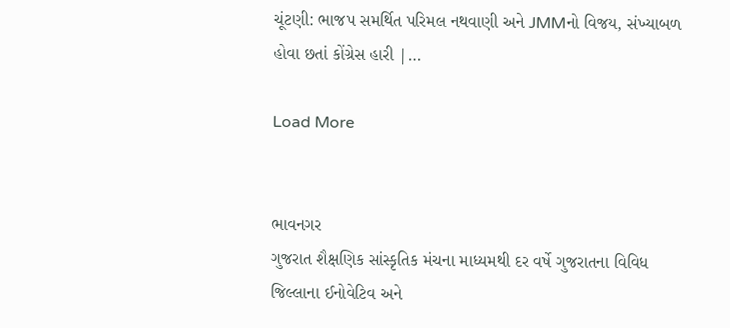ચૂંટણી: ભાજપ સમર્થિત પરિમલ નથવાણી અને JMMનો વિજય, સંખ્યાબળ હોવા છતાં કોંગ્રેસ હારી |…

Load More


ભાવનગર
ગુજરાત શૈક્ષણિક સાંસ્કૃતિક મંચના માધ્યમથી દર વર્ષે ગુજરાતના વિવિધ જિલ્લાના ઈનોવેટિવ અને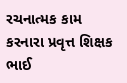રચનાત્મક કામ કરનારા પ્રવૃત્ત શિક્ષક ભાઈ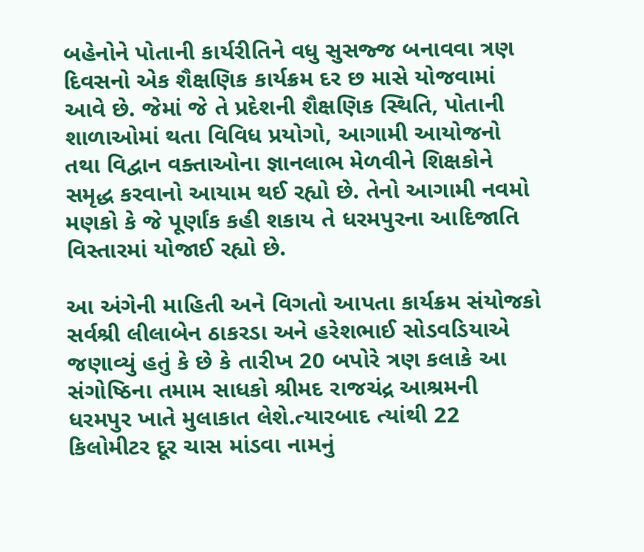બહેનોને પોતાની કાર્યરીતિને વધુ સુસજ્જ બનાવવા ત્રણ દિવસનો એક શૈક્ષણિક કાર્યક્રમ દર છ માસે યોજવામાં આવે છે. જેમાં જે તે પ્રદેશની શૈક્ષણિક સ્થિતિ, પોતાની શાળાઓમાં થતા વિવિધ પ્રયોગો, આગામી આયોજનો તથા વિદ્વાન વક્તાઓના જ્ઞાનલાભ મેળવીને શિક્ષકોને સમૃદ્ધ કરવાનો આયામ થઈ રહ્યો છે. તેનો આગામી નવમો મણકો કે જે પૂર્ણાંક કહી શકાય તે ધરમપુરના આદિજાતિ વિસ્તારમાં યોજાઈ રહ્યો છે.

આ અંગેની માહિતી અને વિગતો આપતા કાર્યક્રમ સંયોજકો સર્વશ્રી લીલાબેન ઠાકરડા અને હરેશભાઈ સોડવડિયાએ જણાવ્યું હતું કે છે કે તારીખ 20 બપોરે ત્રણ કલાકે આ સંગોષ્ઠિના તમામ સાધકો શ્રીમદ રાજચંદ્ર આશ્રમની ધરમપુર ખાતે મુલાકાત લેશે.ત્યારબાદ ત્યાંથી 22 કિલોમીટર દૂર ચાસ માંડવા નામનું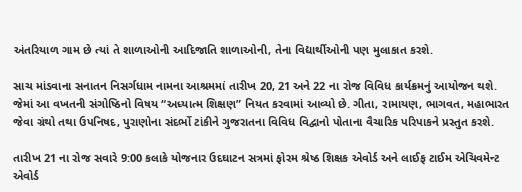અંતરિયાળ ગામ છે ત્યાં તે શાળાઓની આદિજાતિ શાળાઓની, તેના વિદ્યાર્થીઓની પણ મુલાકાત કરશે.

સાચ માંડવાના સનાતન નિસર્ગધામ નામના આશ્રમમાં તારીખ 20, 21 અને 22 ના રોજ વિવિધ કાર્યક્રમનું આયોજન થશે. જેમાં આ વખતની સંગોષ્ઠિનો વિષય “અધ્યાત્મ શિક્ષણ” નિયત કરવામાં આવ્યો છે. ગીતા, રામાયણ, ભાગવત, મહાભારત જેવા ગ્રંથો તથા ઉપનિષદ, પુરાણોના સંદર્ભો ટાંકીને ગુજરાતના વિવિધ વિદ્વાનો પોતાના વૈચારિક પરિપાકને પ્રસ્તુત કરશે.

તારીખ 21 ના રોજ સવારે 9:00 કલાકે યોજનાર ઉદઘાટન સત્રમાં ફોરમ શ્રેષ્ઠ શિક્ષક એવોર્ડ અને લાઈફ ટાઈમ એચિવમેન્ટ એવોર્ડ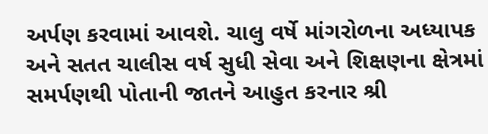અર્પણ કરવામાં આવશે. ચાલુ વર્ષે માંગરોળના અધ્યાપક અને સતત ચાલીસ વર્ષ સુધી સેવા અને શિક્ષણના ક્ષેત્રમાં સમર્પણથી પોતાની જાતને આહુત કરનાર શ્રી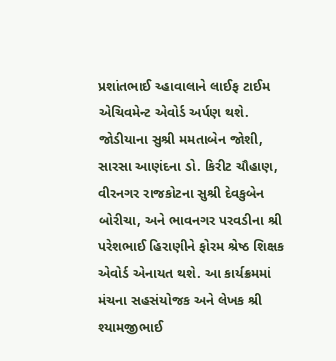પ્રશાંતભાઈ ચ્હાવાલાને લાઈફ ટાઈમ એચિવમેન્ટ એવોર્ડ અર્પણ થશે. જોડીયાના સુશ્રી મમતાબેન જોશી, સારસા આણંદના ડો. કિરીટ ચૌહાણ, વીરનગર રાજકોટના સુશ્રી દેવકુબેન બોરીચા, અને ભાવનગર પરવડીના શ્રી પરેશભાઈ હિરાણીને ફોરમ શ્રેષ્ઠ શિક્ષક એવોર્ડ એનાયત થશે. આ કાર્યક્રમમાં મંચના સહસંયોજક અને લેખક શ્રી શ્યામજીભાઈ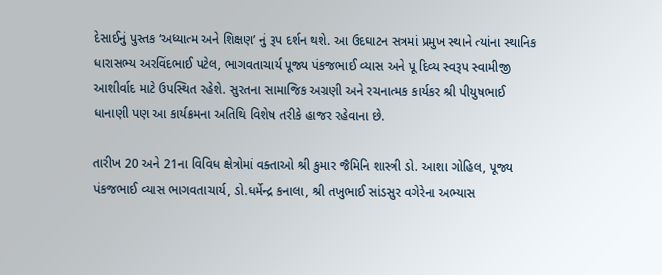દેસાઈનું પુસ્તક ‘અધ્યાત્મ અને શિક્ષણ’ નું રૂપ દર્શન થશે. આ ઉદઘાટન સત્રમાં પ્રમુખ સ્થાને ત્યાંના સ્થાનિક ધારાસભ્ય અરવિંદભાઈ પટેલ, ભાગવતાચાર્ય પૂજ્ય પંકજભાઈ વ્યાસ અને પૂ દિવ્ય સ્વરૂપ સ્વામીજી આશીર્વાદ માટે ઉપસ્થિત રહેશે. સુરતના સામાજિક અગ્રણી અને રચનાત્મક કાર્યકર શ્રી પીયુષભાઈ ધાનાણી પણ આ કાર્યક્રમના અતિથિ વિશેષ તરીકે હાજર રહેવાના છે.

તારીખ 20 અને 21ના વિવિધ ક્ષેત્રોમાં વક્તાઓ શ્રી કુમાર જૈમિનિ શાસ્ત્રી ડો. આશા ગોહિલ, પૂજ્ય પંકજભાઈ વ્યાસ ભાગવતાચાર્ય, ડો.ધર્મેન્દ્ર કનાલા, શ્રી તખુભાઈ સાંડસુર વગેરેના અભ્યાસ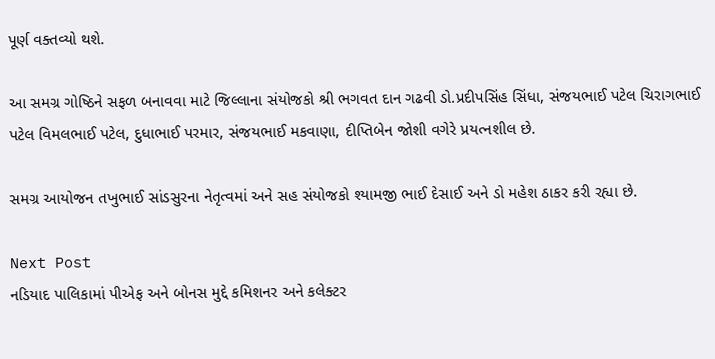પૂર્ણ વક્તવ્યો થશે.

આ સમગ્ર ગોષ્ઠિને સફળ બનાવવા માટે જિલ્લાના સંયોજકો શ્રી ભગવત દાન ગઢવી ડો.પ્રદીપસિંહ સિંધા, સંજયભાઈ પટેલ ચિરાગભાઈ પટેલ વિમલભાઈ પટેલ, દુધાભાઈ પરમાર, સંજયભાઈ મકવાણા, દીપ્તિબેન જોશી વગેરે પ્રયત્નશીલ છે.

સમગ્ર આયોજન તખુભાઈ સાંડસુરના નેતૃત્વમાં અને સહ સંયોજકો શ્યામજી ભાઈ દેસાઈ અને ડો મહેશ ઠાકર કરી રહ્યા છે.

Next Post
નડિયાદ પાલિકામાં પીએફ અને બોનસ મુદ્દે કમિશનર અને કલેક્ટર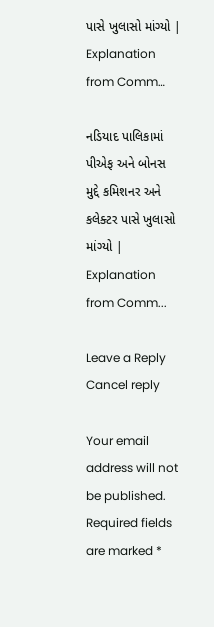પાસે ખુલાસો માંગ્યો | Explanation from Comm…

નડિયાદ પાલિકામાં પીએફ અને બોનસ મુદ્દે કમિશનર અને કલેક્ટર પાસે ખુલાસો માંગ્યો | Explanation from Comm...

Leave a Reply Cancel reply

Your email address will not be published. Required fields are marked *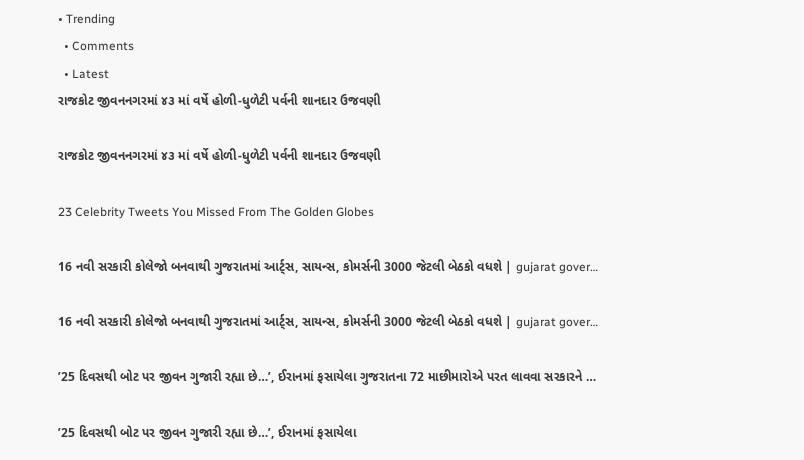• Trending
  • Comments
  • Latest
રાજકોટ જીવનનગરમાં ૪૩ માં વર્ષે હોળી-ધુળેટી પર્વની શાનદાર ઉજવણી

રાજકોટ જીવનનગરમાં ૪૩ માં વર્ષે હોળી-ધુળેટી પર્વની શાનદાર ઉજવણી

23 Celebrity Tweets You Missed From The Golden Globes

16 નવી સરકારી કોલેજો બનવાથી ગુજરાતમાં આર્ટ્સ, સાયન્સ, કોમર્સની 3000 જેટલી બેઠકો વધશે | gujarat gover…

16 નવી સરકારી કોલેજો બનવાથી ગુજરાતમાં આર્ટ્સ, સાયન્સ, કોમર્સની 3000 જેટલી બેઠકો વધશે | gujarat gover…

’25 દિવસથી બોટ પર જીવન ગુજારી રહ્યા છે…’, ઈરાનમાં ફસાયેલા ગુજરાતના 72 માછીમારોએ પરત લાવવા સરકારને …

’25 દિવસથી બોટ પર જીવન ગુજારી રહ્યા છે…’, ઈરાનમાં ફસાયેલા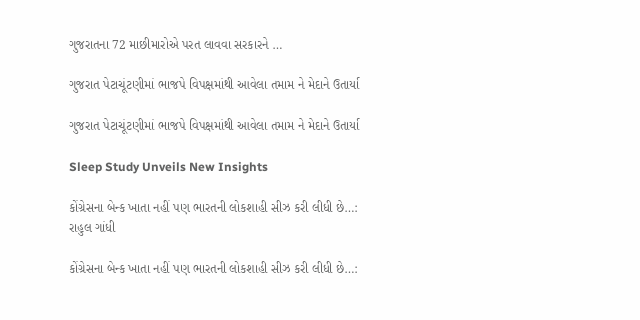ગુજરાતના 72 માછીમારોએ પરત લાવવા સરકારને …

ગુજરાત પેટાચૂંટણીમાં ભાજપે વિપક્ષમાંથી આવેલા તમામ ને મેદાને ઉતાર્યા

ગુજરાત પેટાચૂંટણીમાં ભાજપે વિપક્ષમાંથી આવેલા તમામ ને મેદાને ઉતાર્યા

Sleep Study Unveils New Insights

કોંગ્રેસના બેન્ક ખાતા નહીં પણ ભારતની લોકશાહી સીઝ કરી લીધી છે…:  રાહુલ ગાંધી

કોંગ્રેસના બેન્ક ખાતા નહીં પણ ભારતની લોકશાહી સીઝ કરી લીધી છે…: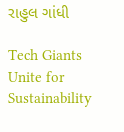રાહુલ ગાંધી

Tech Giants Unite for Sustainability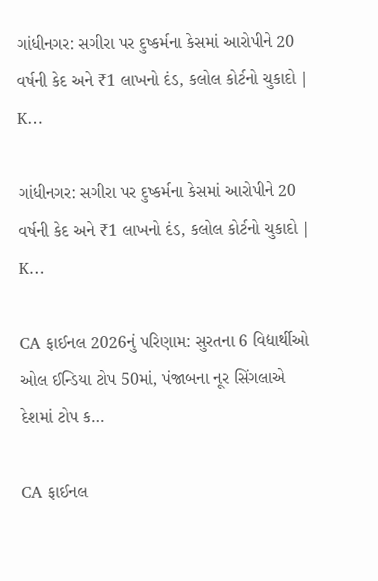ગાંધીનગર: સગીરા પર દુષ્કર્મના કેસમાં આરોપીને 20 વર્ષની કેદ અને ₹1 લાખનો દંડ, કલોલ કોર્ટનો ચુકાદો | K…

ગાંધીનગર: સગીરા પર દુષ્કર્મના કેસમાં આરોપીને 20 વર્ષની કેદ અને ₹1 લાખનો દંડ, કલોલ કોર્ટનો ચુકાદો | K…

CA ફાઈનલ 2026નું પરિણામ: સુરતના 6 વિદ્યાર્થીઓ ઓલ ઈન્ડિયા ટોપ 50માં, પંજાબના નૂર સિંગલાએ દેશમાં ટોપ ક…

CA ફાઈનલ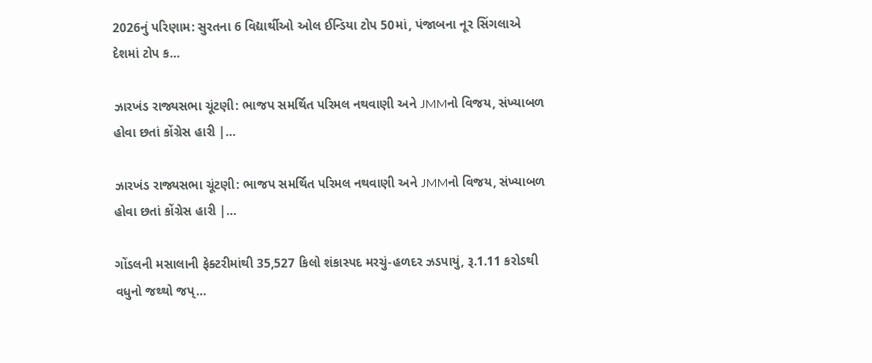2026નું પરિણામ: સુરતના 6 વિદ્યાર્થીઓ ઓલ ઈન્ડિયા ટોપ 50માં, પંજાબના નૂર સિંગલાએ દેશમાં ટોપ ક…

ઝારખંડ રાજ્યસભા ચૂંટણી: ભાજપ સમર્થિત પરિમલ નથવાણી અને JMMનો વિજય, સંખ્યાબળ હોવા છતાં કોંગ્રેસ હારી |…

ઝારખંડ રાજ્યસભા ચૂંટણી: ભાજપ સમર્થિત પરિમલ નથવાણી અને JMMનો વિજય, સંખ્યાબળ હોવા છતાં કોંગ્રેસ હારી |…

ગોંડલની મસાલાની ફેક્ટરીમાંથી 35,527 કિલો શંકાસ્પદ મરચું-હળદર ઝડપાયું, રૂ.1.11 કરોડથી વધુનો જથ્થો જપ્…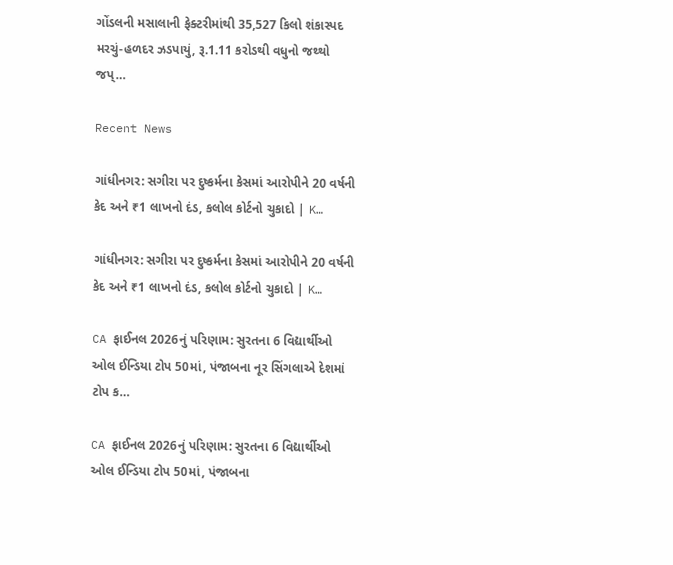ગોંડલની મસાલાની ફેક્ટરીમાંથી 35,527 કિલો શંકાસ્પદ મરચું-હળદર ઝડપાયું, રૂ.1.11 કરોડથી વધુનો જથ્થો જપ્…

Recent News

ગાંધીનગર: સગીરા પર દુષ્કર્મના કેસમાં આરોપીને 20 વર્ષની કેદ અને ₹1 લાખનો દંડ, કલોલ કોર્ટનો ચુકાદો | K…

ગાંધીનગર: સગીરા પર દુષ્કર્મના કેસમાં આરોપીને 20 વર્ષની કેદ અને ₹1 લાખનો દંડ, કલોલ કોર્ટનો ચુકાદો | K…

CA ફાઈનલ 2026નું પરિણામ: સુરતના 6 વિદ્યાર્થીઓ ઓલ ઈન્ડિયા ટોપ 50માં, પંજાબના નૂર સિંગલાએ દેશમાં ટોપ ક…

CA ફાઈનલ 2026નું પરિણામ: સુરતના 6 વિદ્યાર્થીઓ ઓલ ઈન્ડિયા ટોપ 50માં, પંજાબના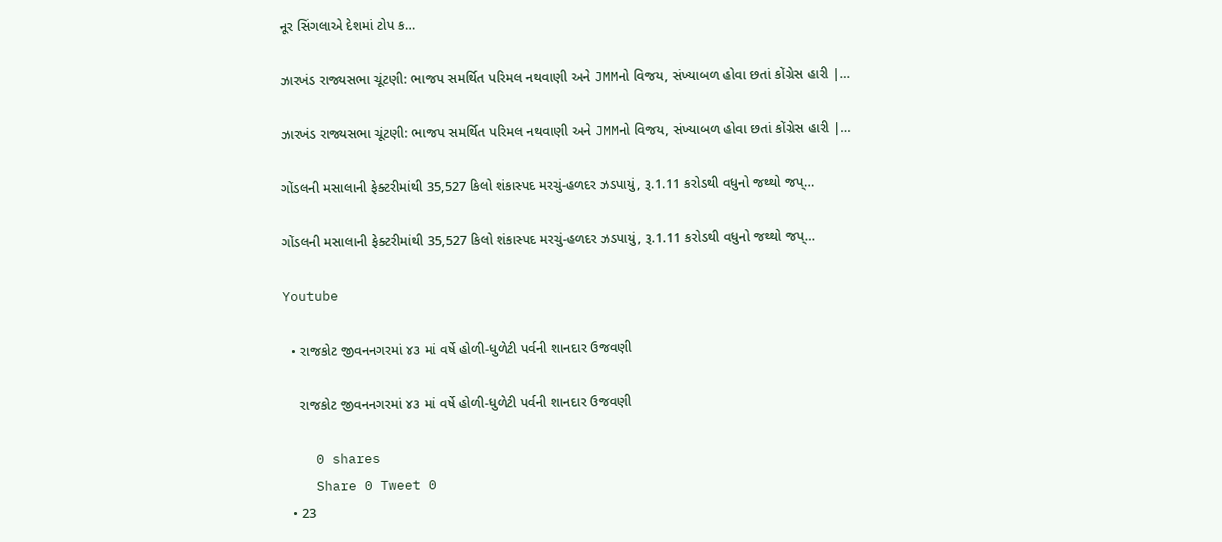નૂર સિંગલાએ દેશમાં ટોપ ક…

ઝારખંડ રાજ્યસભા ચૂંટણી: ભાજપ સમર્થિત પરિમલ નથવાણી અને JMMનો વિજય, સંખ્યાબળ હોવા છતાં કોંગ્રેસ હારી |…

ઝારખંડ રાજ્યસભા ચૂંટણી: ભાજપ સમર્થિત પરિમલ નથવાણી અને JMMનો વિજય, સંખ્યાબળ હોવા છતાં કોંગ્રેસ હારી |…

ગોંડલની મસાલાની ફેક્ટરીમાંથી 35,527 કિલો શંકાસ્પદ મરચું-હળદર ઝડપાયું, રૂ.1.11 કરોડથી વધુનો જથ્થો જપ્…

ગોંડલની મસાલાની ફેક્ટરીમાંથી 35,527 કિલો શંકાસ્પદ મરચું-હળદર ઝડપાયું, રૂ.1.11 કરોડથી વધુનો જથ્થો જપ્…

Youtube

  • રાજકોટ જીવનનગરમાં ૪૩ માં વર્ષે હોળી-ધુળેટી પર્વની શાનદાર ઉજવણી

    રાજકોટ જીવનનગરમાં ૪૩ માં વર્ષે હોળી-ધુળેટી પર્વની શાનદાર ઉજવણી

    0 shares
    Share 0 Tweet 0
  • 23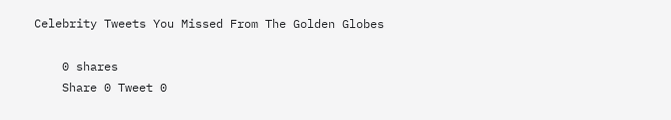Celebrity Tweets You Missed From The Golden Globes

    0 shares
    Share 0 Tweet 0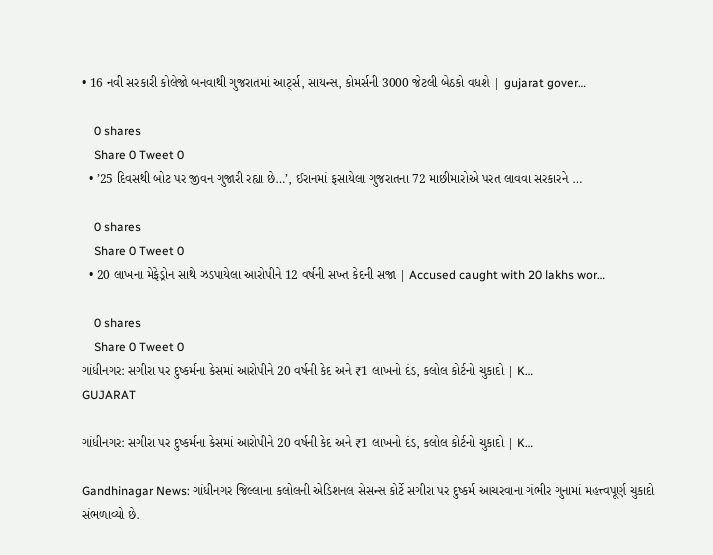• 16 નવી સરકારી કોલેજો બનવાથી ગુજરાતમાં આર્ટ્સ, સાયન્સ, કોમર્સની 3000 જેટલી બેઠકો વધશે | gujarat gover…

    0 shares
    Share 0 Tweet 0
  • ’25 દિવસથી બોટ પર જીવન ગુજારી રહ્યા છે…’, ઈરાનમાં ફસાયેલા ગુજરાતના 72 માછીમારોએ પરત લાવવા સરકારને …

    0 shares
    Share 0 Tweet 0
  • 20 લાખના મેફેડ્રોન સાથે ઝડપાયેલા આરોપીને 12 વર્ષની સખ્ત કેદની સજા | Accused caught with 20 lakhs wor…

    0 shares
    Share 0 Tweet 0
ગાંધીનગર: સગીરા પર દુષ્કર્મના કેસમાં આરોપીને 20 વર્ષની કેદ અને ₹1 લાખનો દંડ, કલોલ કોર્ટનો ચુકાદો | K…
GUJARAT

ગાંધીનગર: સગીરા પર દુષ્કર્મના કેસમાં આરોપીને 20 વર્ષની કેદ અને ₹1 લાખનો દંડ, કલોલ કોર્ટનો ચુકાદો | K…

Gandhinagar News: ગાંધીનગર જિલ્લાના કલોલની એડિશનલ સેસન્સ કોર્ટે સગીરા પર દુષ્કર્મ આચરવાના ગંભીર ગુનામાં મહત્ત્વપૂર્ણ ચુકાદો સંભળાવ્યો છે.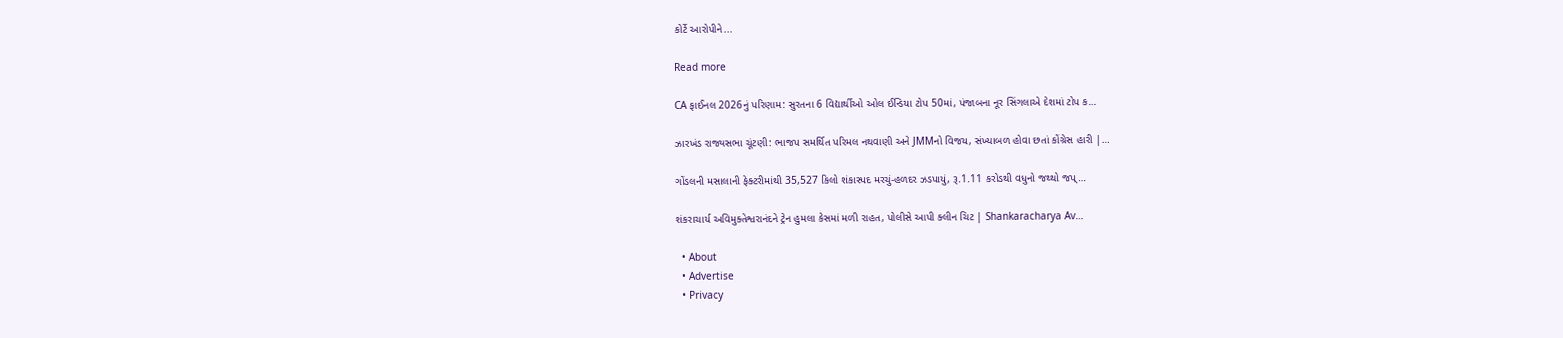કોર્ટે આરોપીને...

Read more

CA ફાઈનલ 2026નું પરિણામ: સુરતના 6 વિદ્યાર્થીઓ ઓલ ઈન્ડિયા ટોપ 50માં, પંજાબના નૂર સિંગલાએ દેશમાં ટોપ ક…

ઝારખંડ રાજ્યસભા ચૂંટણી: ભાજપ સમર્થિત પરિમલ નથવાણી અને JMMનો વિજય, સંખ્યાબળ હોવા છતાં કોંગ્રેસ હારી |…

ગોંડલની મસાલાની ફેક્ટરીમાંથી 35,527 કિલો શંકાસ્પદ મરચું-હળદર ઝડપાયું, રૂ.1.11 કરોડથી વધુનો જથ્થો જપ્…

શંકરાચાર્ય અવિમુક્તેશ્વરાનંદને ટ્રેન હુમલા કેસમાં મળી રાહત, પોલીસે આપી ક્લીન ચિટ | Shankaracharya Av…

  • About
  • Advertise
  • Privacy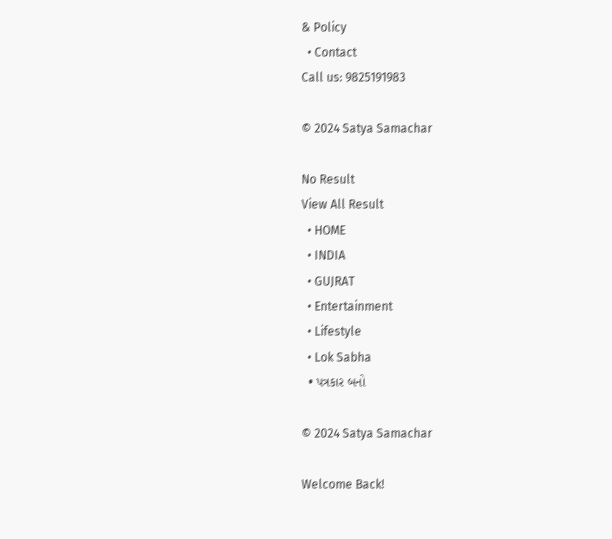& Policy
  • Contact
Call us: 9825191983

© 2024 Satya Samachar

No Result
View All Result
  • HOME
  • INDIA
  • GUJRAT
  • Entertainment
  • Lifestyle
  • Lok Sabha
  • પત્રકાર બનો

© 2024 Satya Samachar

Welcome Back!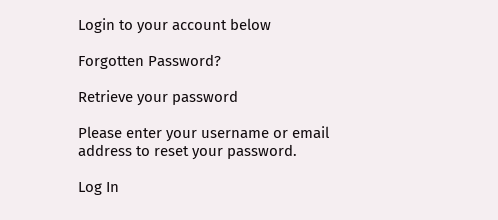Login to your account below

Forgotten Password?

Retrieve your password

Please enter your username or email address to reset your password.

Log In